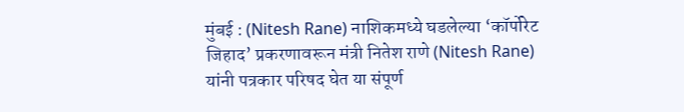मुंबई : (Nitesh Rane) नाशिकमध्ये घडलेल्या ‘कॉर्पोरेट जिहाद’ प्रकरणावरून मंत्री नितेश राणे (Nitesh Rane) यांनी पत्रकार परिषद घेत या संपूर्ण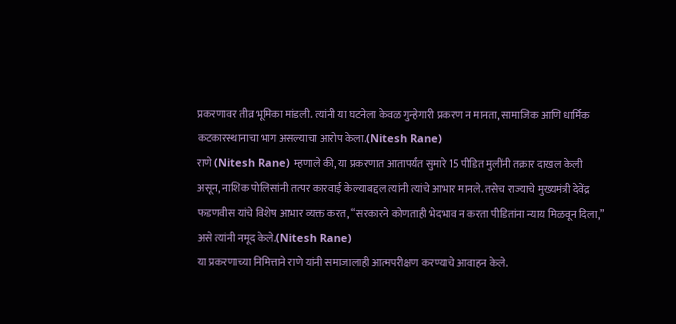प्रकरणावर तीव्र भूमिका मांडली. त्यांनी या घटनेला केवळ गुन्हेगारी प्रकरण न मानता, सामाजिक आणि धार्मिक कटकारस्थानाचा भाग असल्याचा आरोप केला.(Nitesh Rane)
राणे (Nitesh Rane) म्हणाले की, या प्रकरणात आतापर्यंत सुमारे 15 पीडित मुलींनी तक्रार दाखल केली असून, नाशिक पोलिसांनी तत्पर कारवाई केल्याबद्दल त्यांनी त्यांचे आभार मानले. तसेच राज्याचे मुख्यमंत्री देवेंद्र फडणवीस यांचे विशेष आभार व्यक्त करत, “सरकारने कोणताही भेदभाव न करता पीडितांना न्याय मिळवून दिला,” असे त्यांनी नमूद केले.(Nitesh Rane)
या प्रकरणाच्या निमित्ताने राणे यांनी समाजालाही आत्मपरीक्षण करण्याचे आवाहन केले.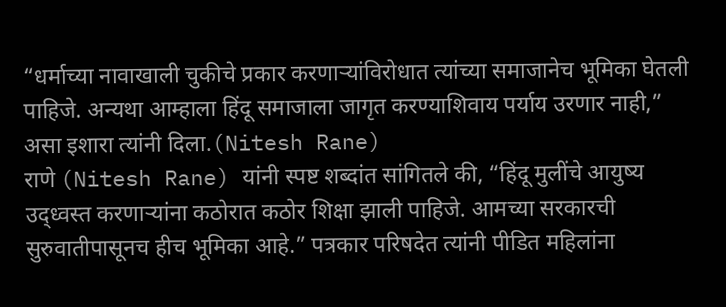“धर्माच्या नावाखाली चुकीचे प्रकार करणाऱ्यांविरोधात त्यांच्या समाजानेच भूमिका घेतली पाहिजे. अन्यथा आम्हाला हिंदू समाजाला जागृत करण्याशिवाय पर्याय उरणार नाही,” असा इशारा त्यांनी दिला.(Nitesh Rane)
राणे (Nitesh Rane) यांनी स्पष्ट शब्दांत सांगितले की, “हिंदू मुलींचे आयुष्य उद्ध्वस्त करणाऱ्यांना कठोरात कठोर शिक्षा झाली पाहिजे. आमच्या सरकारची सुरुवातीपासूनच हीच भूमिका आहे.” पत्रकार परिषदेत त्यांनी पीडित महिलांना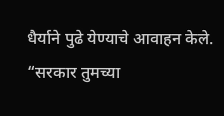धैर्याने पुढे येण्याचे आवाहन केले. “सरकार तुमच्या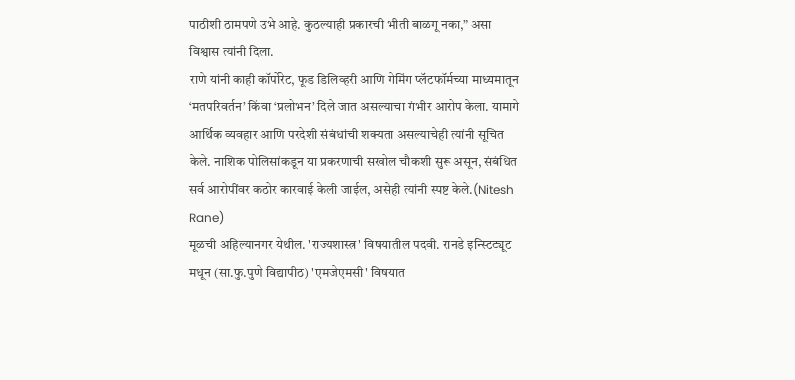पाठीशी ठामपणे उभे आहे. कुठल्याही प्रकारची भीती बाळगू नका,” असा विश्वास त्यांनी दिला.
राणे यांनी काही कॉर्पोरेट, फूड डिलिव्हरी आणि गेमिंग प्लॅटफॉर्मच्या माध्यमातून ‘मतपरिवर्तन’ किंवा ‘प्रलोभन’ दिले जात असल्याचा गंभीर आरोप केला. यामागे आर्थिक व्यवहार आणि परदेशी संबंधांची शक्यता असल्याचेही त्यांनी सूचित केले. नाशिक पोलिसांकडून या प्रकरणाची सखोल चौकशी सुरू असून, संबंधित सर्व आरोपींवर कठोर कारवाई केली जाईल, असेही त्यांनी स्पष्ट केले.(Nitesh Rane)
मूळची अहिल्यानगर येथील. 'राज्यशास्त्र' विषयातील पदवी. रानडे इन्स्टिट्यूट मधून (सा.फु.पुणे विद्यापीठ) 'एमजेएमसी' विषयात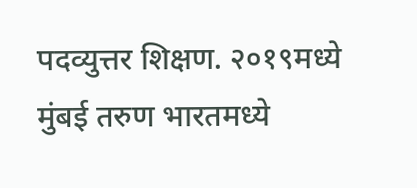पदव्युत्तर शिक्षण. २०१९मध्ये मुंबई तरुण भारतमध्ये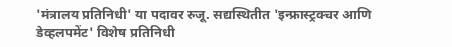'मंत्रालय प्रतिनिधी' या पदावर रुजू. सद्यस्थितीत 'इन्फ्रास्ट्रक्चर आणि डेव्हलपमेंट' विशेष प्रतिनिधी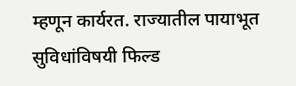म्हणून कार्यरत. राज्यातील पायाभूत सुविधांविषयी फिल्ड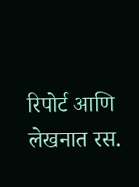रिपोर्ट आणि लेखनात रस.